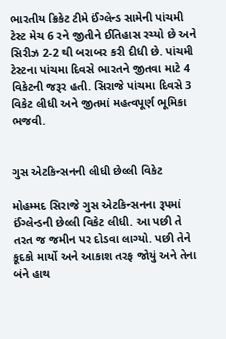ભારતીય ક્રિકેટ ટીમે ઈંગ્લેન્ડ સામેની પાંચમી ટેસ્ટ મેચ 6 રને જીતીને ઈતિહાસ રચ્યો છે અને સિરીઝ 2-2 થી બરાબર કરી દીધી છે. પાંચમી ટેસ્ટના પાંચમા દિવસે ભારતને જીતવા માટે 4 વિકેટની જરૂર હતી. સિરાજે પાંચમા દિવસે 3 વિકેટ લીધી અને જીતમાં મહત્વપૂર્ણ ભૂમિકા ભજવી.


ગુસ એટકિન્સનની લીધી છેલ્લી વિકેટ

મોહમ્મદ સિરાજે ગુસ એટકિન્સનના રૂપમાં ઈંગ્લેન્ડની છેલ્લી વિકેટ લીધી. આ પછી તે તરત જ જમીન પર દોડવા લાગ્યો. પછી તેને કૂદકો માર્યો અને આકાશ તરફ જોયું અને તેના બંને હાથ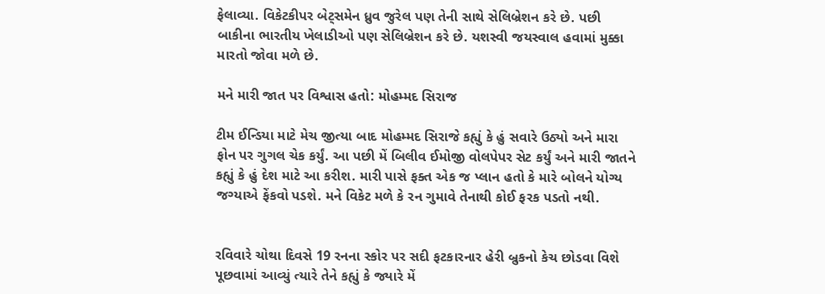ફેલાવ્યા. વિકેટકીપર બેટ્સમેન ધ્રુવ જુરેલ પણ તેની સાથે સેલિબ્રેશન કરે છે. પછી બાકીના ભારતીય ખેલાડીઓ પણ સેલિબ્રેશન કરે છે. યશસ્વી જયસ્વાલ હવામાં મુક્કા મારતો જોવા મળે છે.

મને મારી જાત પર વિશ્વાસ હતો: મોહમ્મદ સિરાજ

ટીમ ઈન્ડિયા માટે મેચ જીત્યા બાદ મોહમ્મદ સિરાજે કહ્યું કે હું સવારે ઉઠ્યો અને મારા ફોન પર ગુગલ ચેક કર્યું. આ પછી મેં બિલીવ ઈમોજી વોલપેપર સેટ કર્યું અને મારી જાતને કહ્યું કે હું દેશ માટે આ કરીશ. મારી પાસે ફક્ત એક જ પ્લાન હતો કે મારે બોલને યોગ્ય જગ્યાએ ફેંકવો પડશે. મને વિકેટ મળે કે રન ગુમાવે તેનાથી કોઈ ફરક પડતો નથી.


રવિવારે ચોથા દિવસે 19 રનના સ્કોર પર સદી ફટકારનાર હેરી બ્રુકનો કેચ છોડવા વિશે પૂછવામાં આવ્યું ત્યારે તેને કહ્યું કે જ્યારે મેં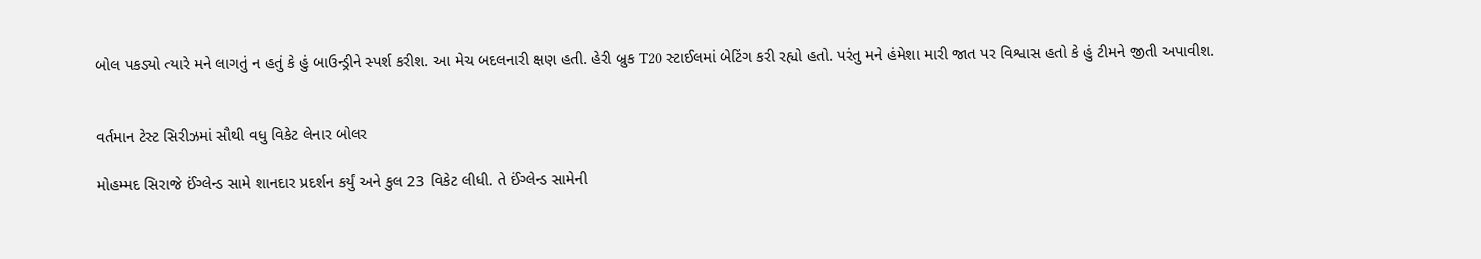બોલ પકડ્યો ત્યારે મને લાગતું ન હતું કે હું બાઉન્ડ્રીને સ્પર્શ કરીશ. આ મેચ બદલનારી ક્ષણ હતી. હેરી બ્રુક T20 સ્ટાઈલમાં બેટિંગ કરી રહ્યો હતો. પરંતુ મને હંમેશા મારી જાત પર વિશ્વાસ હતો કે હું ટીમને જીતી અપાવીશ.


વર્તમાન ટેસ્ટ સિરીઝમાં સૌથી વધુ વિકેટ લેનાર બોલર

મોહમ્મદ સિરાજે ઈંગ્લેન્ડ સામે શાનદાર પ્રદર્શન કર્યું અને કુલ 23 વિકેટ લીધી. તે ઈંગ્લેન્ડ સામેની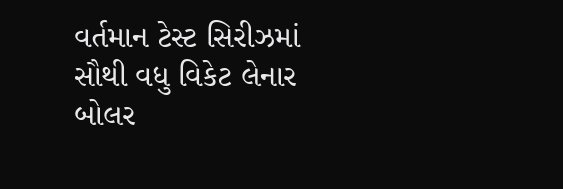વર્તમાન ટેસ્ટ સિરીઝમાં સૌથી વધુ વિકેટ લેનાર બોલર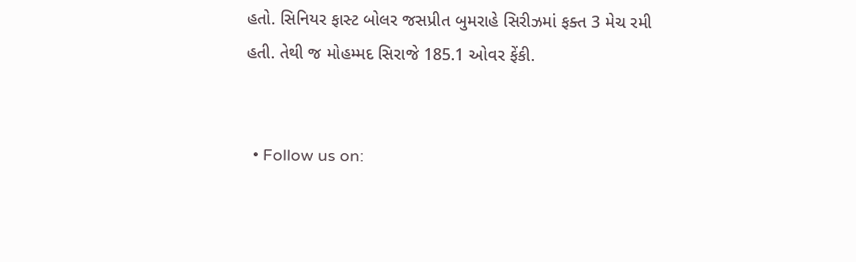હતો. સિનિયર ફાસ્ટ બોલર જસપ્રીત બુમરાહે સિરીઝમાં ફક્ત 3 મેચ રમી હતી. તેથી જ મોહમ્મદ સિરાજે 185.1 ઓવર ફેંકી.


  • Follow us on: